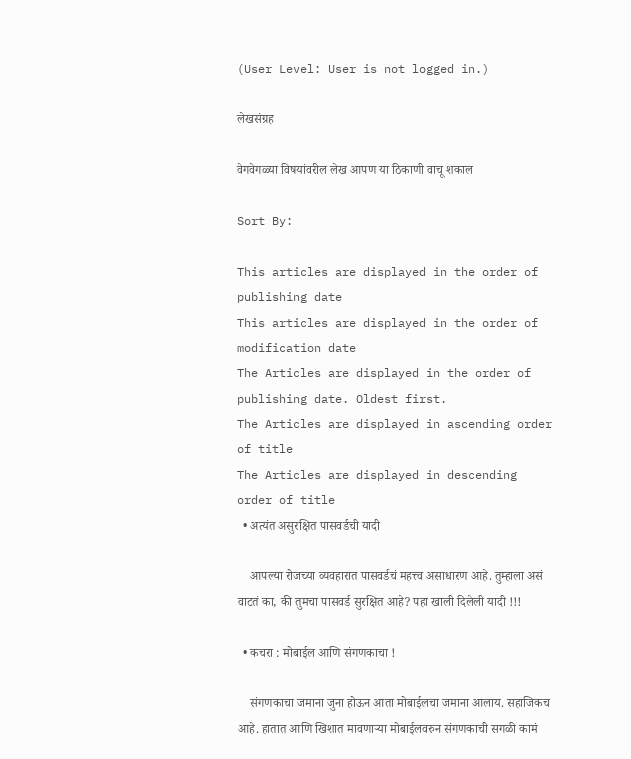(User Level: User is not logged in.)

लेखसंग्रह

वेगवेगळ्या विषयांवरील लेख आपण या ठिकाणी वाचू शकाल

Sort By:

This articles are displayed in the order of publishing date
This articles are displayed in the order of modification date
The Articles are displayed in the order of publishing date. Oldest first.
The Articles are displayed in ascending order of title
The Articles are displayed in descending order of title
  • अत्यंत असुरक्षित पासवर्डची यादी

    आपल्या रोजच्या व्यवहारात पासवर्डचं महत्त्व असाधारण आहे. तुम्हाला असं वाटतं का, की तुमचा पासवर्ड सुरक्षित आहे? पहा खाली दिलेली यादी !!!

  • कचरा : मोबाईल आणि संगणकाचा !

    संगणकाचा जमाना जुना होऊन आता मोबाईलचा जमाना आलाय. सहाजिकच आहे. हातात आणि खिशात मावणार्‍या मोबाईलवरुन संगणकाची सगळी कामं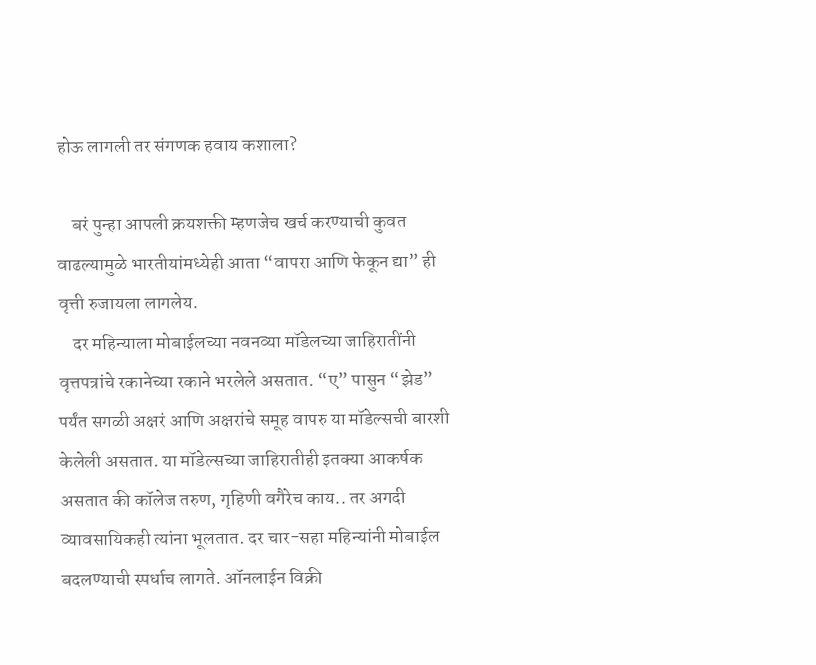होऊ लागली तर संगणक हवाय कशाला?

    बरं पुन्हा आपली क्रयशक्ती म्हणजेच खर्च करण्याची कुवत वाढल्यामुळे भारतीयांमध्येही आता “वापरा आणि फेकून द्या” ही वृत्ती रुजायला लागलेय.
    दर महिन्याला मोबाईलच्या नवनव्या मॉडेलच्या जाहिरातींनी वृत्तपत्रांचे रकानेच्या रकाने भरलेले असतात. “ए” पासुन “झेड” पर्यंत सगळी अक्षरं आणि अक्षरांचे समूह वापरु या मॉडेल्सची बारशी केलेली असतात. या मॉडेल्सच्या जाहिरातीही इतक्या आकर्षक असतात की कॉलेज तरुण, गृहिणी वगैरेच काय.. तर अगदी व्यावसायिकही त्यांना भूलतात. दर चार-सहा महिन्यांनी मोबाईल बदलण्याची स्पर्धाच लागते. ऑनलाईन विक्री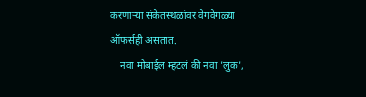करणार्‍या संकेतस्थळांवर वेगवेगळ्या ऑफर्सही असतात.
    नवा मोबाईल म्हटलं की नवा 'लुक',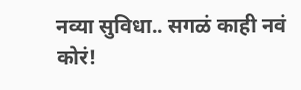नव्या सुविधा.. सगळं काही नवं कोरं!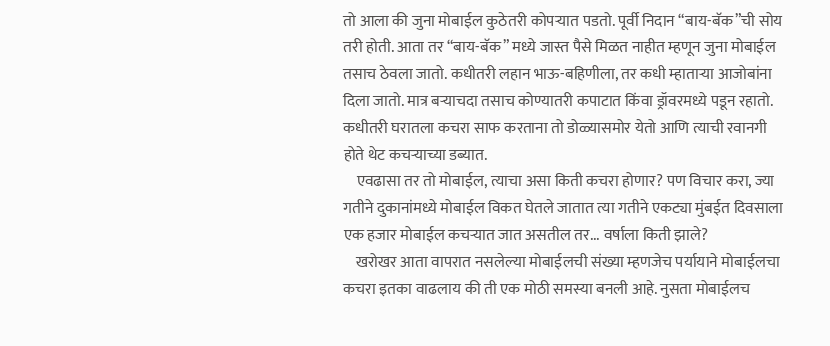तो आला की जुना मोबाईल कुठेतरी कोपर्‍यात पडतो. पूर्वी निदान “बाय-बॅक”ची सोय तरी होती. आता तर “बाय-बॅक” मध्ये जास्त पैसे मिळत नाहीत म्हणून जुना मोबाईल तसाच ठेवला जातो. कधीतरी लहान भाऊ-बहिणीला, तर कधी म्हातार्‍या आजोबांना दिला जातो. मात्र बर्‍याचदा तसाच कोण्यातरी कपाटात किंवा ड्रॉवरमध्ये पडून रहातो. कधीतरी घरातला कचरा साफ करताना तो डोळ्यासमोर येतो आणि त्याची रवानगी होते थेट कचर्‍याच्या डब्यात.
    एवढासा तर तो मोबाईल, त्याचा असा किती कचरा होणार? पण विचार करा, ज्या गतीने दुकानांमध्ये मोबाईल विकत घेतले जातात त्या गतीने एकट्या मुंबईत दिवसाला एक हजार मोबाईल कचर्‍यात जात असतील तर... वर्षाला किती झाले?
    खरोखर आता वापरात नसलेल्या मोबाईलची संख्या म्हणजेच पर्यायाने मोबाईलचा कचरा इतका वाढलाय की ती एक मोठी समस्या बनली आहे. नुसता मोबाईलच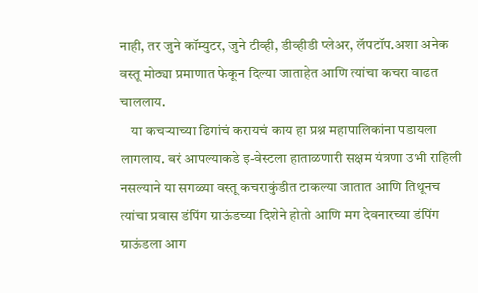नाही, तर जुने कॉम्युटर, जुने टीव्ही, डीव्हीडी प्लेअर, लॅपटॉप.अशा अनेक वस्तू मोठ्या प्रमाणात फेकून दिल्या जाताहेत आणि त्यांचा कचरा वाढत चाललाय.
    या कचर्‍याच्या ढिगांचं करायचं काय हा प्रश्न महापालिकांना पडायला लागलाय. बरं आपल्याकडे इ-वेस्टला हाताळणारी सक्षम यंत्रणा उभी राहिली नसल्याने या सगळ्या वस्तू कचराकुंडीत टाकल्या जातात आणि तिथूनच त्यांचा प्रवास डंपिंग ग्राऊंडच्या दिशेने होतो आणि मग देवनारच्या डंपिंग ग्राऊंडला आग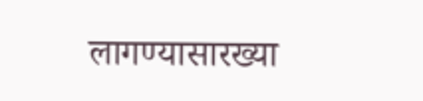लागण्यासारख्या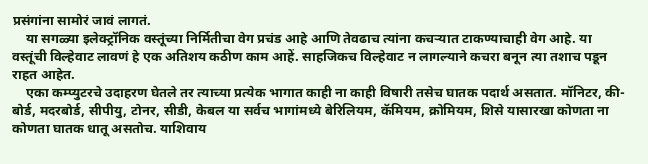प्रसंगांना सामोरं जावं लागतं.
    या सगळ्या इलेक्ट्रॉनिक वस्तूंच्या निर्मितीचा वेग प्रचंड आहे आणि तेवढाच त्यांना कचर्‍यात टाकण्याचाही वेग आहे. या वस्तूंची विल्हेवाट लावणं हे एक अतिशय कठीण काम आहें. साहजिकच विल्हेवाट न लागल्याने कचरा बनून त्या तशाच पडून राहत आहेत.
    एका कम्प्युटरचे उदाहरण घेतले तर त्याच्या प्रत्येक भागात काही ना काही विषारी तसेच घातक पदार्थ असतात. मॉनिटर, की-बोर्ड, मदरबोर्ड, सीपीयु, टोनर, सीडी, केबल या सर्वच भागांमध्ये बेरिलियम, कॅमियम, क्रोमियम, शिसे यासारखा कोणता ना कोणता घातक धातू असतोच. याशिवाय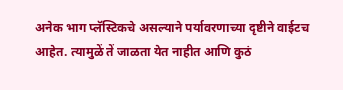अनेक भाग प्लॅस्टिकचे असल्याने पर्यावरणाच्या दृष्टीने वाईटच आहेत. त्यामुळें तें जाळता येत नाहीत आणि कुठं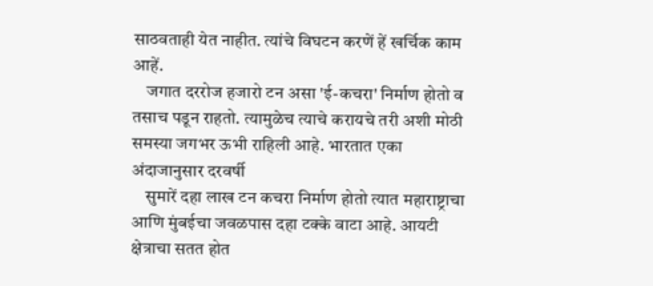साठवताही येत नाहीत. त्यांचे विघटन करणें हें खर्चिक काम आहें.
    जगात दररोज हजारो टन असा 'ई-कचरा' निर्माण होतो व तसाच पडून राहतो. त्यामुळेच त्याचे करायचे तरी अशी मोठी समस्या जगभर ऊभी राहिली आहे. भारतात एका अंदाजानुसार दरवर्षी
    सुमारें दहा लाख टन कचरा निर्माण होतो त्यात महाराष्ट्राचा आणि मुंबईचा जवळपास दहा टक्के वाटा आहे. आयटी क्षेत्राचा सतत होत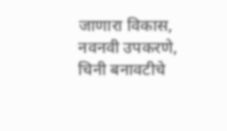जाणारा विकास, नवनवी उपकरणे, चिनी बनावटीचे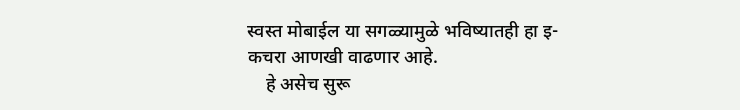स्वस्त मोबाईल या सगळ्यामुळे भविष्यातही हा इ-कचरा आणखी वाढणार आहे.
    हे असेच सुरू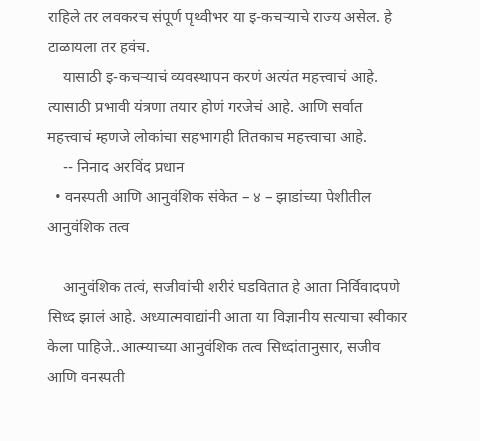राहिले तर लवकरच संपूर्ण पृथ्वीभर या इ-कचर्‍याचे राज्य असेल. हे टाळायला तर हवंच.
    यासाठी इ-कचर्‍याचं व्यवस्थापन करणं अत्यंत महत्त्वाचं आहे. त्यासाठी प्रभावी यंत्रणा तयार होणं गरजेचं आहे. आणि सर्वात महत्त्वाचं म्हणजे लोकांचा सहभागही तितकाच महत्त्वाचा आहे.
    -- निनाद अरविंद प्रधान
  • वनस्पती आणि आनुवंशिक संकेत – ४ – झाडांच्या पेशीतील आनुवंशिक तत्व

    आनुवंशिक तत्वं, सजीवांची शरीरं घडवितात हे आता निर्विवादपणे सिध्द झालं आहे. अध्यात्मवाद्यांनी आता या विज्ञानीय सत्याचा स्वीकार केला पाहिजे..आत्म्याच्या आनुवंशिक तत्व सिध्दांतानुसार, सजीव आणि वनस्पती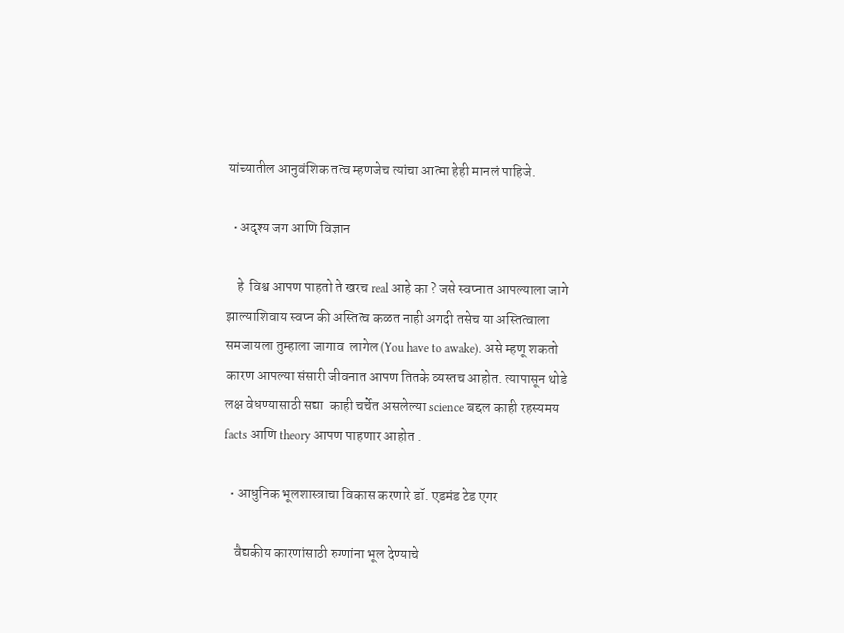यांच्यातील आनुवंशिक तत्व म्हणजेच त्यांचा आत्मा हेही मानलं पाहिजे.

  • अदृश्य जग आणि विज्ञान

    हे  विश्व आपण पाहतो ते खरच real आहे का ? जसे स्वप्नात आपल्याला जागे झाल्याशिवाय स्वप्न की अस्तित्व कळत नाही अगदी तसेच या अस्तित्वाला समजायला तुम्हाला जागाव  लागेल (You have to awake). असे म्हणू शकतो कारण आपल्या संसारी जीवनात आपण तितके व्यस्तच आहोत. त्यापासून थोडे लक्ष वेधण्यासाठी सद्या  काही चर्चेत असलेल्या science बद्दल काही रहस्यमय facts आणि theory आपण पाहणार आहोत .

  • आधुनिक भूलशास्त्राचा विकास करणारे डॉ. एडमंड टेड एगर

    वैद्यकीय कारणांसाठी रुग्णांना भूल देण्याचे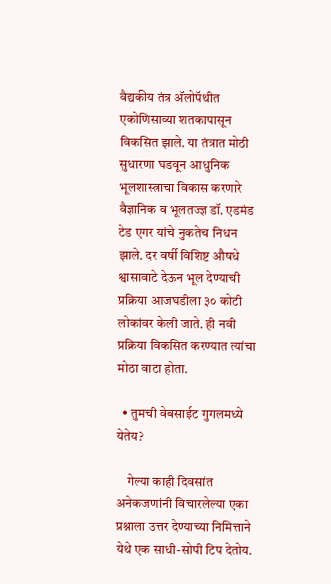वैद्यकीय तंत्र अ‍ॅलोपॅथीत एकोणिसाव्या शतकापासून विकसित झाले. या तंत्रात मोठी सुधारणा घडवून आधुनिक भूलशास्त्राचा विकास करणारे वैज्ञानिक व भूलतज्ज्ञ डॉ. एडमंड टेड एगर यांचे नुकतेच निधन झाले. दर वर्षी विशिष्ट औषधे श्वासावाटे देऊन भूल देण्याची प्रक्रिया आजघडीला ३० कोटी लोकांवर केली जाते. ही नवी प्रक्रिया विकसित करण्यात त्यांचा मोठा वाटा होता.

  • तुमची वेबसाईट गुगलमध्ये येतेय?

    गेल्या काही दिवसांत अनेकजणांनी विचारलेल्या एका प्रश्नाला उत्तर देण्याच्या निमित्ताने येथे एक साधी-सोपी टिप देतोय.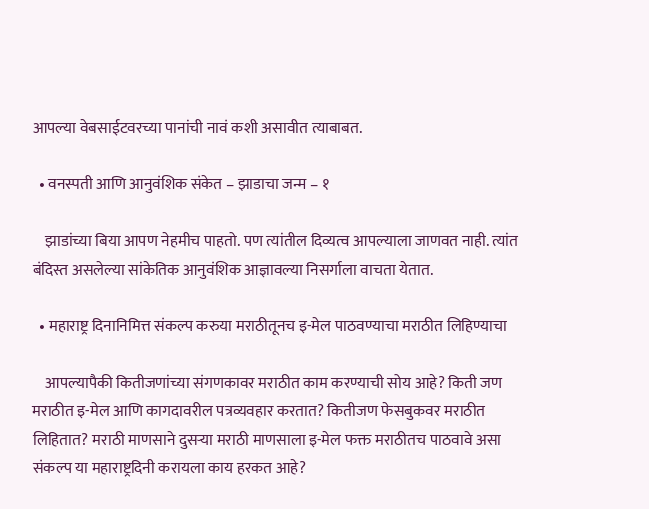आपल्या वेबसाईटवरच्या पानांची नावं कशी असावीत त्याबाबत.

  • वनस्पती आणि आनुवंशिक संकेत – झाडाचा जन्म – १

    झाडांच्या बिया आपण नेहमीच पाहतो. पण त्यांतील दिव्यत्व आपल्याला जाणवत नाही. त्यांत बंदिस्त असलेल्या सांकेतिक आनुवंशिक आज्ञावल्या निसर्गाला वाचता येतात.

  • महाराष्ट्र दिनानिमित्त संकल्प करुया मराठीतूनच इ-मेल पाठवण्याचा मराठीत लिहिण्याचा

    आपल्यापैकी कितीजणांच्या संगणकावर मराठीत काम करण्याची सोय आहे? किती जण मराठीत इ-मेल आणि कागदावरील पत्रव्यवहार करतात? कितीजण फेसबुकवर मराठीत लिहितात? मराठी माणसाने दुसर्‍या मराठी माणसाला इ-मेल फक्त मराठीतच पाठवावे असा संकल्प या महाराष्ट्रदिनी करायला काय हरकत आहे?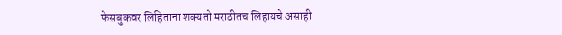फेसबुकवर लिहिताना शक्यतो मराठीतच लिहायचे असाही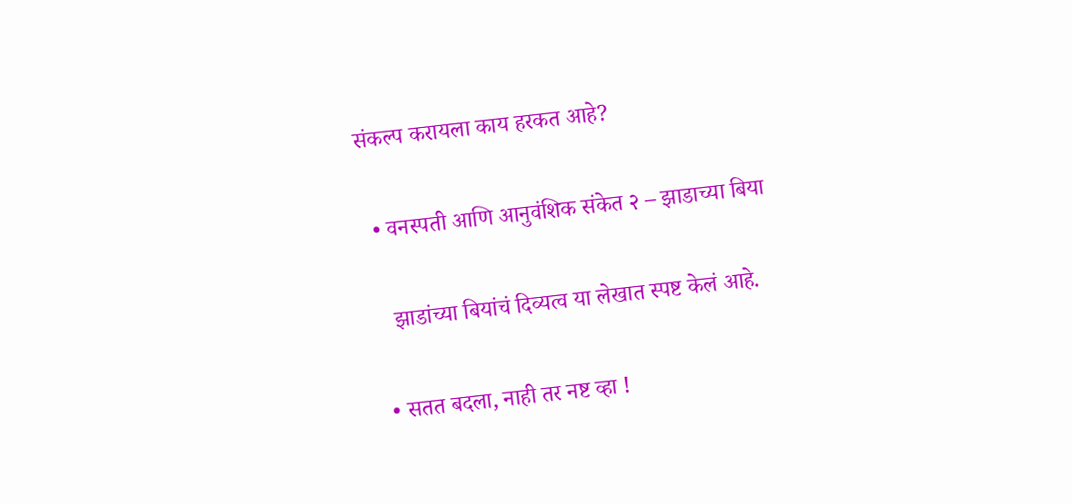संकल्प करायला काय हरकत आहे?

  • वनस्पती आणि आनुवंशिक संकेत २ – झाडाच्या बिया

    झाडांच्या बियांचं दिव्यत्व या लेखात स्पष्ट केलं आहे.

  • सतत बदला, नाही तर नष्ट व्हा !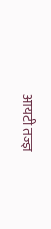आयटी तज्ज्ञ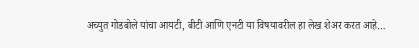अच्युत गोडबोले यांचा आयटी, बीटी आणि एनटी या विषयावरील हा लेख शेअर करत आहे…